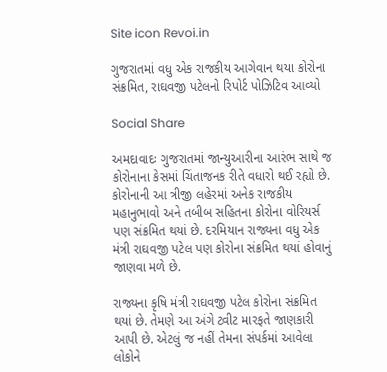Site icon Revoi.in

ગુજરાતમાં વધુ એક રાજકીય આગેવાન થયા કોરોના સંક્રમિત, રાઘવજી પટેલનો રિપોર્ટ પોઝિટિવ આવ્યો

Social Share

અમદાવાદઃ ગુજરાતમાં જાન્યુઆરીના આરંભ સાથે જ કોરોનાના કેસમાં ચિંતાજનક રીતે વધારો થઈ રહ્યો છે. કોરોનાની આ ત્રીજી લહેરમાં અનેક રાજકીય મહાનુભાવો અને તબીબ સહિતના કોરોના વોરિયર્સ પણ સંક્રમિત થયાં છે. દરમિયાન રાજ્યના વધુ એક મંત્રી રાઘવજી પટેલ પણ કોરોના સંક્રમિત થયાં હોવાનું જાણવા મળે છે.

રાજ્યના કૃષિ મંત્રી રાઘવજી પટેલ કોરોના સંક્રમિત થયાં છે. તેમણે આ અંગે ટ્વીટ મારફતે જાણકારી આપી છે. એટલું જ નહીં તેમના સંપર્કમાં આવેલા લોકોને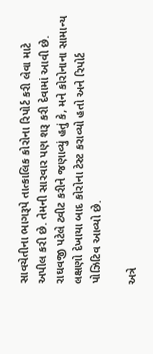સાવચેતીના ભાગરૂપે તાત્કાલિક કોરોના રિપોર્ટ કરી લેવા માટે અપીલ કરી છે. તેમની સારવાર પણ શરૂ કરી દેવામાં આવી છે. રાઘવજી પટેલે ટ્વીટ કરીને જણાવ્યું હતું કે, મને કોરોનાના સામાન્ય લક્ષણો દેખાયા બાદ કોરોના ટેસ્ટ કરાવ્યો હતો અને રિપોર્ટ પોઝિટિવ આવ્યો છે.

અત્રે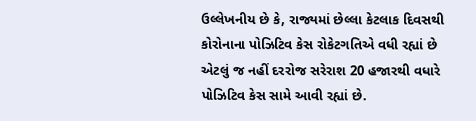ઉલ્લેખનીય છે કે, રાજ્યમાં છેલ્લા કેટલાક દિવસથી કોરોનાના પોઝિટિવ કેસ રોકેટગતિએ વધી રહ્યાં છે એટલું જ નહીં દરરોજ સરેરાશ 20 હજારથી વધારે પોઝિટિવ કેસ સામે આવી રહ્યાં છે.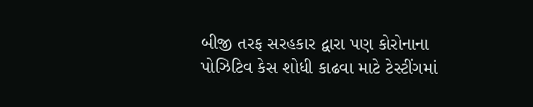બીજી તરફ સરહકાર દ્વારા પણ કોરોનાના પોઝિટિવ કેસ શોધી કાઢવા માટે ટેસ્ટીંગમાં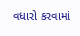વધારો કરવામાં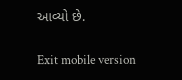આવ્યો છે.

Exit mobile version